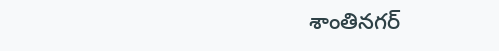శాంతినగర్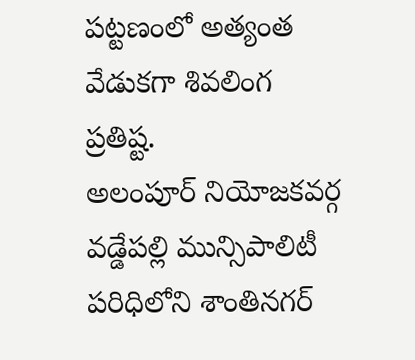పట్టణంలో అత్యంత వేడుకగా శివలింగ ప్రతిష్ట.
అలంపూర్ నియోజకవర్గ వడ్డేపల్లి మున్సిపాలిటీ పరిధిలోని శాంతినగర్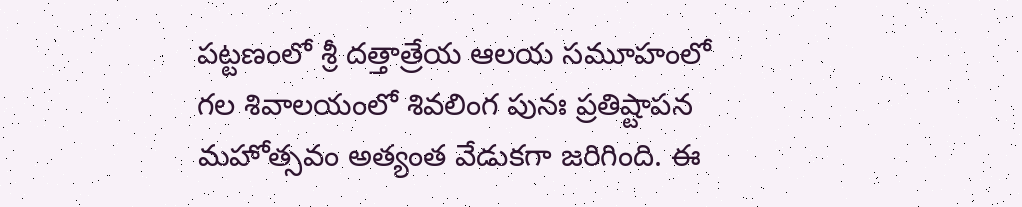పట్టణంలో శ్రీ దత్తాత్రేయ ఆలయ సమూహంలో గల శివాలయంలో శివలింగ పునః ప్రతిష్టాపన మహోత్సవం అత్యంత వేడుకగా జరిగింది. ఈ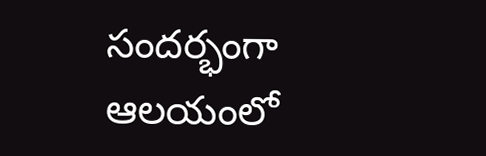సందర్భంగా ఆలయంలో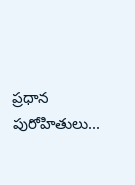ప్రధాన పురోహితులు...